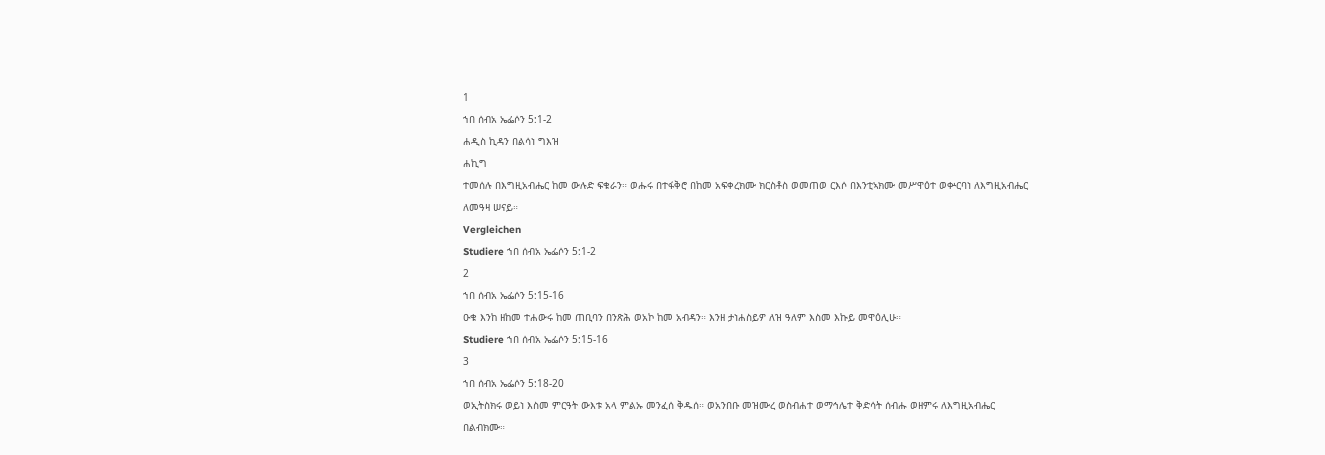1
ኀበ ሰብአ ኤፌሶን 5:1-2
ሐዲስ ኪዳን በልሳነ ግእዝ
ሐኪግ
ተመሰሉ በእግዚአብሔር ከመ ውሉድ ፍቁራን። ወሑሩ በተፋቅሮ በከመ አፍቀረክሙ ክርስቶስ ወመጠወ ርእሶ በእንቲኣክሙ መሥዋዕተ ወቍርባነ ለእግዚአብሔር ለመዓዛ ሠናይ።
Vergleichen
Studiere ኀበ ሰብአ ኤፌሶን 5:1-2
2
ኀበ ሰብአ ኤፌሶን 5:15-16
ዑቁ እንከ ዘከመ ተሐውሩ ከመ ጠቢባን በንጽሕ ወአኮ ከመ አብዳን። እንዘ ታነሐስይዎ ለዝ ዓለም እስመ እኩይ መዋዕሊሁ።
Studiere ኀበ ሰብአ ኤፌሶን 5:15-16
3
ኀበ ሰብአ ኤፌሶን 5:18-20
ወኢትስክሩ ወይነ እስመ ምርዓት ውእቱ አላ ምልኡ መንፈሰ ቅዱሰ። ወአንበቡ መዝሙረ ወስብሐተ ወማኅሌተ ቅድሳት ሰብሑ ወዘምሩ ለእግዚአብሔር በልብክሙ።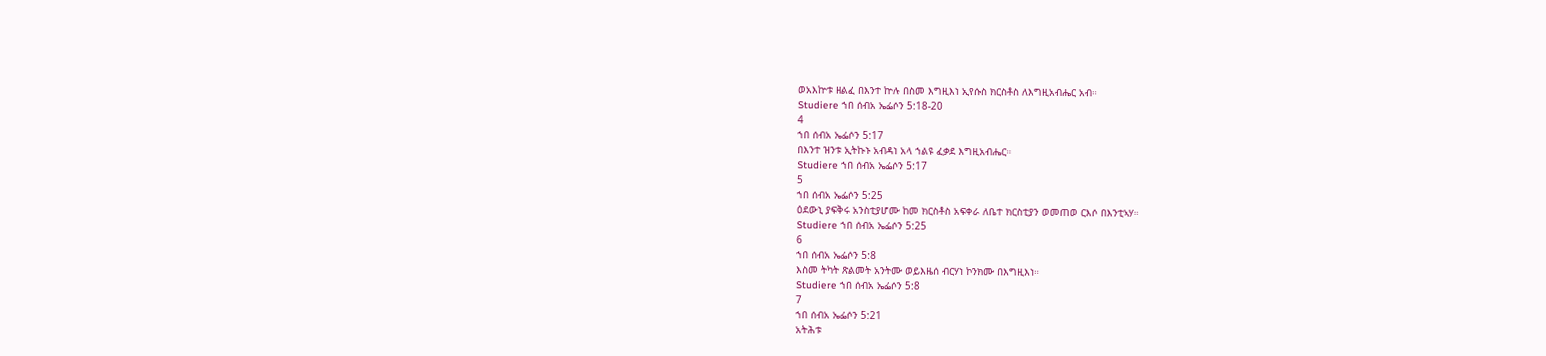ወአእኵቱ ዘልፈ በእንተ ኵሉ በስመ እግዚእነ ኢየሱስ ክርስቶስ ለእግዚአብሔር አብ።
Studiere ኀበ ሰብአ ኤፌሶን 5:18-20
4
ኀበ ሰብአ ኤፌሶን 5:17
በእንተ ዝንቱ ኢትኩኑ አብዳነ አላ ኀልዩ ፈቃደ እግዚአብሔር።
Studiere ኀበ ሰብአ ኤፌሶን 5:17
5
ኀበ ሰብአ ኤፌሶን 5:25
ዕደውኒ ያፍቅሩ አንስቲያሆሙ ከመ ክርስቶስ አፍቀራ ለቤተ ክርስቲያን ወመጠወ ርእሶ በእንቲኣሃ።
Studiere ኀበ ሰብአ ኤፌሶን 5:25
6
ኀበ ሰብአ ኤፌሶን 5:8
እስመ ትካት ጽልመት አንትሙ ወይእዜሰ ብርሃነ ኮንክሙ በእግዚእነ።
Studiere ኀበ ሰብአ ኤፌሶን 5:8
7
ኀበ ሰብአ ኤፌሶን 5:21
አትሕቱ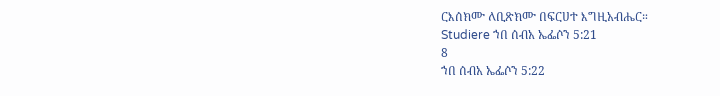ርእሰክሙ ለቢጽክሙ በፍርሀተ እግዚአብሔር።
Studiere ኀበ ሰብአ ኤፌሶን 5:21
8
ኀበ ሰብአ ኤፌሶን 5:22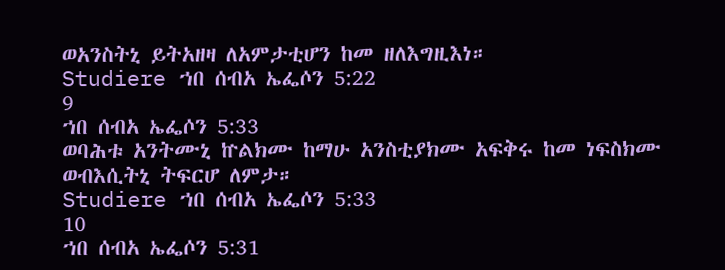ወአንስትኒ ይትአዘዛ ለአምታቲሆን ከመ ዘለእግዚእነ።
Studiere ኀበ ሰብአ ኤፌሶን 5:22
9
ኀበ ሰብአ ኤፌሶን 5:33
ወባሕቱ አንትሙኒ ኵልክሙ ከማሁ አንስቲያክሙ አፍቅሩ ከመ ነፍስክሙ ወብእሲትኒ ትፍርሆ ለምታ።
Studiere ኀበ ሰብአ ኤፌሶን 5:33
10
ኀበ ሰብአ ኤፌሶን 5:31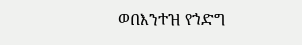ወበእንተዝ የኀድግ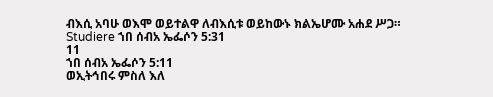ብእሲ አባሁ ወእሞ ወይተልዋ ለብእሲቱ ወይከውኑ ክልኤሆሙ አሐደ ሥጋ።
Studiere ኀበ ሰብአ ኤፌሶን 5:31
11
ኀበ ሰብአ ኤፌሶን 5:11
ወኢትኅበሩ ምስለ እለ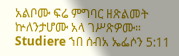አልቦሙ ፍሬ ምግባር ዘጽልመት ኵለንታሆሙ አላ ገሥጽዎሙ።
Studiere ኀበ ሰብአ ኤፌሶን 5:11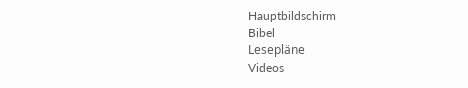Hauptbildschirm
Bibel
Lesepläne
Videos